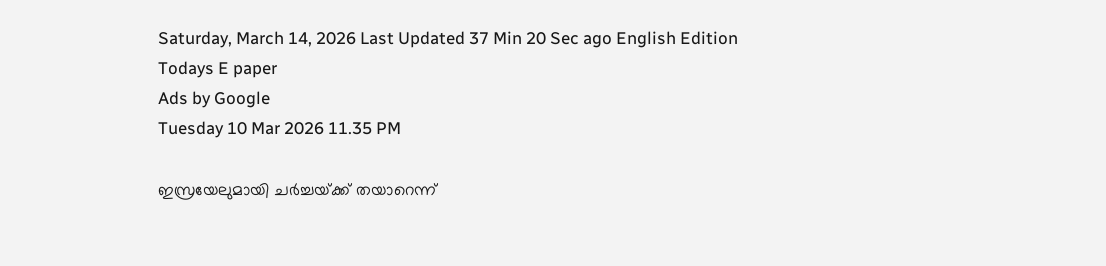Saturday, March 14, 2026 Last Updated 37 Min 20 Sec ago English Edition
Todays E paper
Ads by Google
Tuesday 10 Mar 2026 11.35 PM

ഇസ്രയേലുമായി ചര്‍ച്ചയ്‌ക്ക്‌ തയാറെന്ന്‌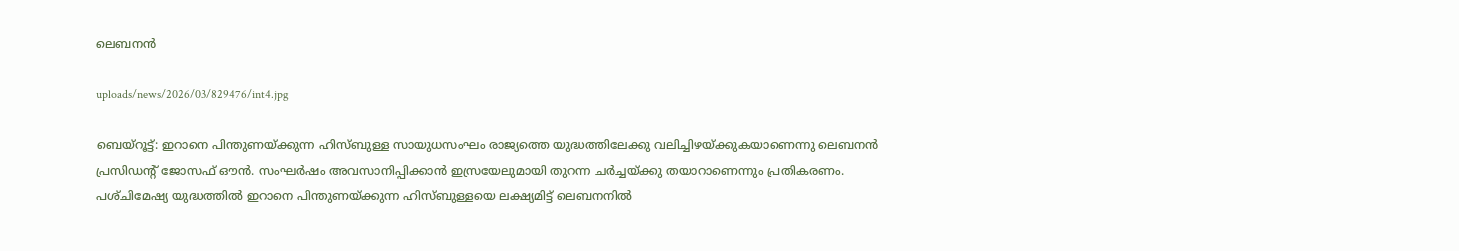ലെബനന്‍

uploads/news/2026/03/829476/int4.jpg

ബെയ്‌റൂട്ട്‌: ഇറാനെ പിന്തുണയ്‌ക്കുന്ന ഹിസ്‌ബുള്ള സായുധസംഘം രാജ്യത്തെ യുദ്ധത്തിലേക്കു വലിച്ചിഴയ്‌ക്കുകയാണെന്നു ലെബനന്‍ പ്രസിഡന്റ്‌ ജോസഫ്‌ ഔന്‍. സംഘര്‍ഷം അവസാനിപ്പിക്കാന്‍ ഇസ്രയേലുമായി തുറന്ന ചര്‍ച്ചയ്‌ക്കു തയാറാണെന്നും പ്രതികരണം.
പശ്‌ചിമേഷ്യ യുദ്ധത്തില്‍ ഇറാനെ പിന്തുണയ്‌ക്കുന്ന ഹിസ്‌ബുള്ളയെ ലക്ഷ്യമിട്ട്‌ ലെബനനില്‍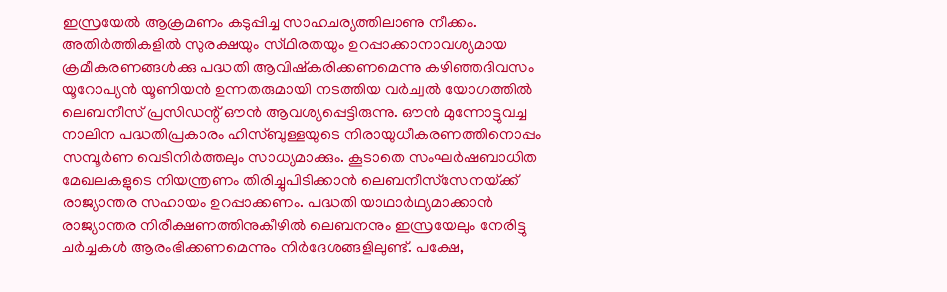ഇസ്രയേല്‍ ആക്രമണം കടുപ്പിച്ച സാഹചര്യത്തിലാണു നീക്കം. അതിര്‍ത്തികളില്‍ സുരക്ഷയും സ്‌ഥിരതയും ഉറപ്പാക്കാനാവശ്യമായ ക്രമീകരണങ്ങള്‍ക്കു പദ്ധതി ആവിഷ്‌കരിക്കണമെന്നു കഴിഞ്ഞദിവസം യൂറോപ്യന്‍ യൂണിയന്‍ ഉന്നതരുമായി നടത്തിയ വര്‍ച്വല്‍ യോഗത്തില്‍ ലെബനീസ്‌ പ്രസിഡന്റ്‌ ഔന്‍ ആവശ്യപ്പെട്ടിരുന്നു. ഔന്‍ മുന്നോട്ടുവച്ച നാലിന പദ്ധതിപ്രകാരം ഹിസ്‌ബുള്ളയുടെ നിരായുധീകരണത്തിനൊപ്പം സമ്പൂര്‍ണ വെടിനിര്‍ത്തലും സാധ്യമാക്കും. കൂടാതെ സംഘര്‍ഷബാധിത മേഖലകളുടെ നിയന്ത്രണം തിരിച്ചുപിടിക്കാന്‍ ലെബനീസ്‌സേനയ്‌ക്ക്‌ രാജ്യാന്തര സഹായം ഉറപ്പാക്കണം. പദ്ധതി യാഥാര്‍ഥ്യമാക്കാന്‍ രാജ്യാന്തര നിരീക്ഷണത്തിനുകീഴില്‍ ലെബനനും ഇസ്രയേലും നേരിട്ടു ചര്‍ച്ചകള്‍ ആരംഭിക്കണമെന്നും നിര്‍ദേശങ്ങളിലുണ്ട്‌. പക്ഷേ,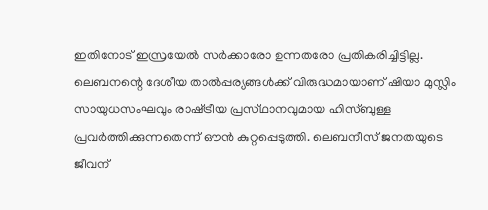ഇതിനോട്‌ ഇസ്രയേല്‍ സര്‍ക്കാരോ ഉന്നതരോ പ്രതികരിച്ചിട്ടില്ല.
ലെബനന്റെ ദേശീയ താല്‍പ്പര്യങ്ങള്‍ക്ക്‌ വിരുദ്ധമായാണ്‌ ഷിയാ മുസ്ലിം സായുധസംഘവും രാഷ്‌ട്രീയ പ്രസ്‌ഥാനവുമായ ഹിസ്‌ബുള്ള പ്രവര്‍ത്തിക്കുന്നതെന്ന്‌ ഔന്‍ കുറ്റപ്പെടുത്തി. ലെബനീസ്‌ ജനതയുടെ ജീവന്‌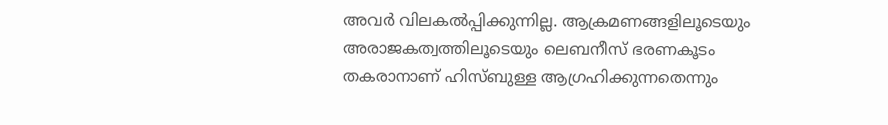അവര്‍ വിലകല്‍പ്പിക്കുന്നില്ല. ആക്രമണങ്ങളിലൂടെയും അരാജകത്വത്തിലൂടെയും ലെബനീസ്‌ ഭരണകൂടം തകരാനാണ്‌ ഹിസ്‌ബുള്ള ആഗ്രഹിക്കുന്നതെന്നും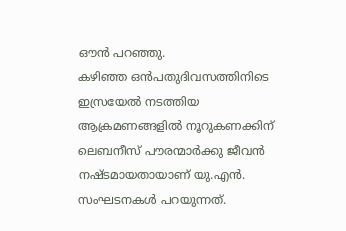ഔന്‍ പറഞ്ഞു.
കഴിഞ്ഞ ഒന്‍പതുദിവസത്തിനിടെ ഇസ്രയേല്‍ നടത്തിയ ആക്രമണങ്ങളില്‍ നൂറുകണക്കിന്‌ ലെബനീസ്‌ പൗരന്മാര്‍ക്കു ജീവന്‍ നഷ്‌ടമായതായാണ്‌ യു.എന്‍. സംഘടനകള്‍ പറയുന്നത്‌.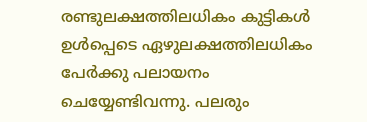രണ്ടുലക്ഷത്തിലധികം കുട്ടികള്‍ ഉള്‍പ്പെടെ ഏഴുലക്ഷത്തിലധികം പേര്‍ക്കു പലായനം ചെയ്യേണ്ടിവന്നു. പലരും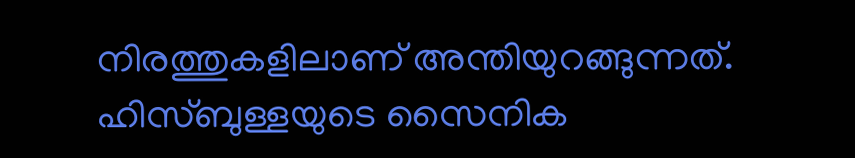നിരത്തുകളിലാണ്‌ അന്തിയുറങ്ങുന്നത്‌.
ഹിസ്‌ബുള്ളയുടെ സൈനിക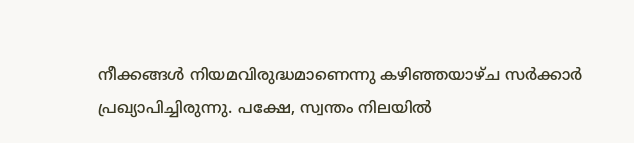നീക്കങ്ങള്‍ നിയമവിരുദ്ധമാണെന്നു കഴിഞ്ഞയാഴ്‌ച സര്‍ക്കാര്‍ പ്രഖ്യാപിച്ചിരുന്നു. പക്ഷേ, സ്വന്തം നിലയില്‍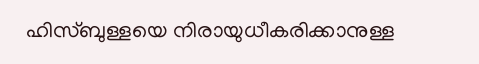ഹിസ്‌ബുള്ളയെ നിരായുധീകരിക്കാനുള്ള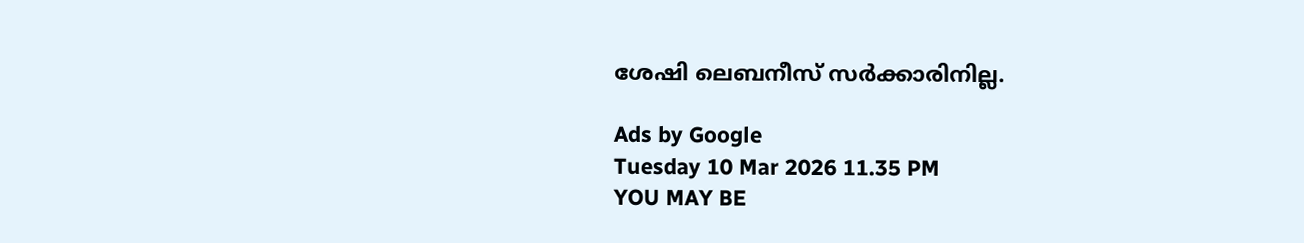ശേഷി ലെബനീസ്‌ സര്‍ക്കാരിനില്ല.

Ads by Google
Tuesday 10 Mar 2026 11.35 PM
YOU MAY BE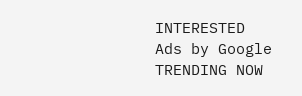INTERESTED
Ads by Google
TRENDING NOW